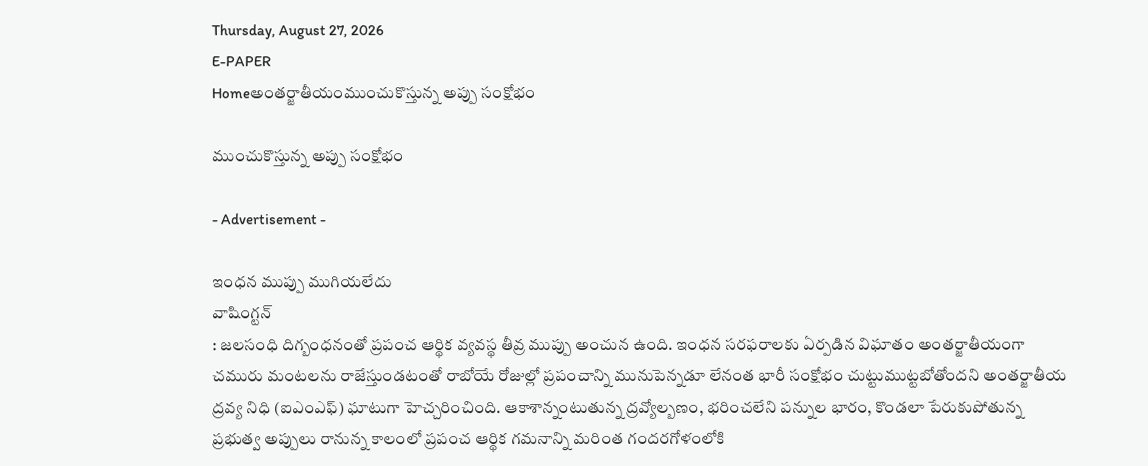Thursday, August 27, 2026
E-PAPER
Homeఅంతర్జాతీయంముంచుకొస్తున్న అప్పు సంక్షోభం

ముంచుకొస్తున్న అప్పు సంక్షోభం

- Advertisement -

ఇంధన ముప్పు ముగియలేదు
వాషింగ్టన్‌
: జలసంధి దిగ్బంధనంతో ప్రపంచ ఆర్థిక వ్యవస్థ తీవ్ర ముప్పు అంచున ఉంది. ఇంధన సరఫరాలకు ఏర్పడిన విఘాతం అంతర్జాతీయంగా చమురు మంటలను రాజేస్తుండటంతో రాబోయే రోజుల్లో ప్రపంచాన్ని మునుపెన్నడూ లేనంత భారీ సంక్షోభం చుట్టుముట్టబోతోందని అంతర్జాతీయ ద్రవ్య నిధి (ఐఎంఎఫ్‌) ఘాటుగా హెచ్చరించింది. ఆకాశాన్నంటుతున్న ద్రవ్యోల్బణం, భరించలేని పన్నుల భారం, కొండలా పేరుకుపోతున్న ప్రభుత్వ అప్పులు రానున్న కాలంలో ప్రపంచ ఆర్థిక గమనాన్ని మరింత గందరగోళంలోకి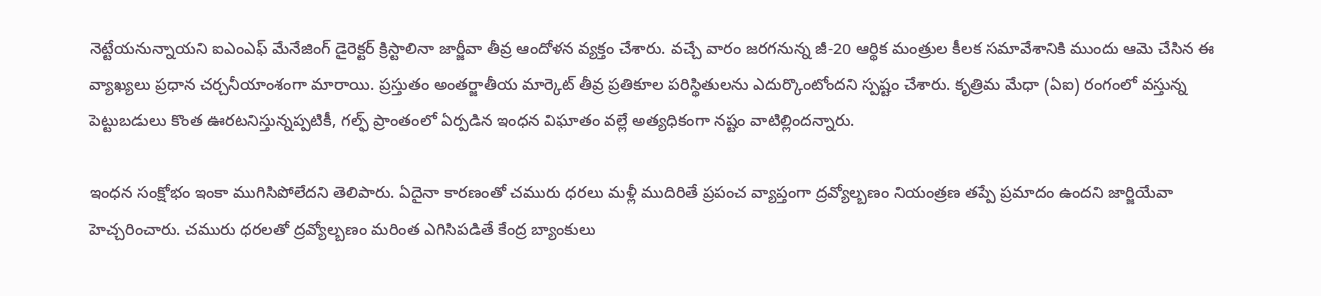నెట్టేయనున్నాయని ఐఎంఎఫ్ మేనేజింగ్ డైరెక్టర్ క్రిస్టాలినా జార్జీవా తీవ్ర ఆందోళన వ్యక్తం చేశారు. వచ్చే వారం జరగనున్న జీ-20 ఆర్థిక మంత్రుల కీలక సమావేశానికి ముందు ఆమె చేసిన ఈ వ్యాఖ్యలు ప్రధాన చర్చనీయాంశంగా మారాయి. ప్రస్తుతం అంతర్జాతీయ మార్కెట్ తీవ్ర ప్రతికూల పరిస్థితులను ఎదుర్కొంటోందని స్పష్టం చేశారు. కృత్రిమ మేధా (ఏఐ) రంగంలో వస్తున్న పెట్టుబడులు కొంత ఊరటనిస్తున్నప్పటికీ, గల్ఫ్ ప్రాంతంలో ఏర్పడిన ఇంధన విఘాతం వల్లే అత్యధికంగా నష్టం వాటిల్లిందన్నారు.

ఇంధన సంక్షోభం ఇంకా ముగిసిపోలేదని తెలిపారు. ఏదైనా కారణంతో చమురు ధరలు మళ్లీ ముదిరితే ప్రపంచ వ్యాప్తంగా ద్రవ్యోల్బణం నియంత్రణ తప్పే ప్రమాదం ఉందని జార్జియేవా హెచ్చరించారు. చమురు ధరలతో ద్రవ్యోల్బణం మరింత ఎగిసిపడితే కేంద్ర బ్యాంకులు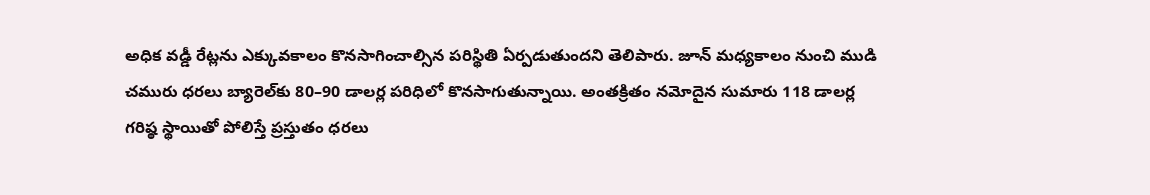అధిక వడ్డీ రేట్లను ఎక్కువకాలం కొనసాగించాల్సిన పరిస్థితి ఏర్పడుతుందని తెలిపారు. జూన్‌ మధ్యకాలం నుంచి ముడి చమురు ధరలు బ్యారెల్‌కు 80–90 డాలర్ల పరిధిలో కొనసాగుతున్నాయి. అంతక్రితం నమోదైన సుమారు 118 డాలర్ల గరిష్ఠ స్థాయితో పోలిస్తే ప్రస్తుతం ధరలు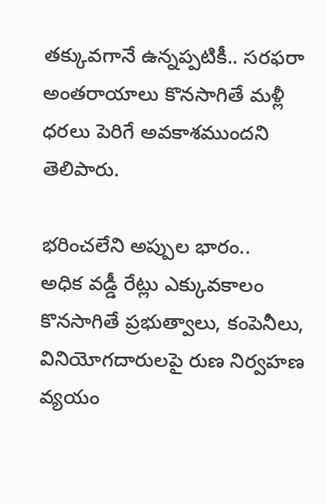తక్కువగానే ఉన్నప్పటికీ.. సరఫరా అంతరాయాలు కొనసాగితే మళ్లీ ధరలు పెరిగే అవకాశముందని తెలిపారు.

భరించలేని అప్పుల భారం..
అధిక వడ్డీ రేట్లు ఎక్కువకాలం కొనసాగితే ప్రభుత్వాలు, కంపెనీలు, వినియోగదారులపై రుణ నిర్వహణ వ్యయం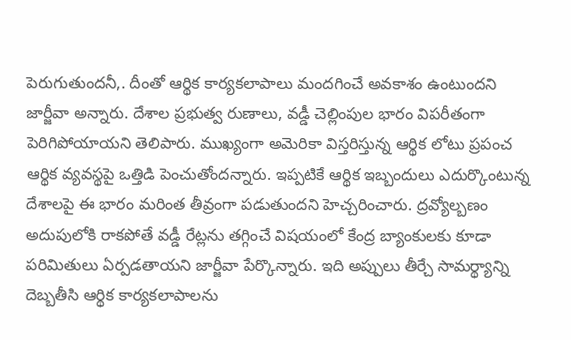పెరుగుతుందనీ,. దీంతో ఆర్థిక కార్యకలాపాలు మందగించే అవకాశం ఉంటుందని జార్జీవా అన్నారు. దేశాల ప్రభుత్వ రుణాలు, వడ్డీ చెల్లింపుల భారం విపరీతంగా పెరిగిపోయాయని తెలిపారు. ముఖ్యంగా అమెరికా విస్తరిస్తున్న ఆర్థిక లోటు ప్రపంచ ఆర్థిక వ్యవస్థపై ఒత్తిడి పెంచుతోందన్నారు. ఇప్పటికే ఆర్థిక ఇబ్బందులు ఎదుర్కొంటున్న దేశాలపై ఈ భారం మరింత తీవ్రంగా పడుతుందని హెచ్చరించారు. ద్రవ్యోల్బణం అదుపులోకి రాకపోతే వడ్డీ రేట్లను తగ్గించే విషయంలో కేంద్ర బ్యాంకులకు కూడా పరిమితులు ఏర్పడతాయని జార్జీవా పేర్కొన్నారు. ఇది అప్పులు తీర్చే సామర్థ్యాన్ని దెబ్బతీసి ఆర్థిక కార్యకలాపాలను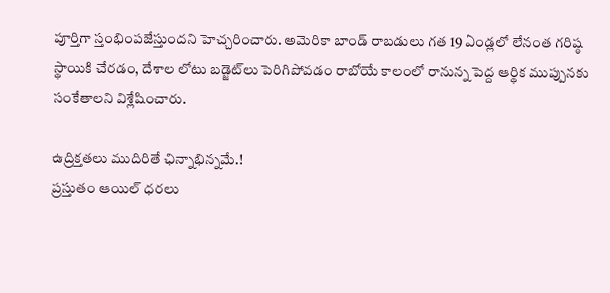పూర్తిగా స్తంభింపజేస్తుందని హెచ్చరించారు. అమెరికా బాండ్ రాబడులు గత 19 ఏండ్లలో లేనంత గరిష్ఠ స్థాయికి చేరడం, దేశాల లోటు బడ్జెట్‌లు పెరిగిపోవడం రాబోయే కాలంలో రానున్న పెద్ద ఆర్థిక ముప్పునకు సంకేతాలని విశ్లేషించారు.

ఉద్రిక్తతలు ముదిరితే ఛిన్నాభిన్నమే.!
ప్రస్తుతం ఆయిల్ ధరలు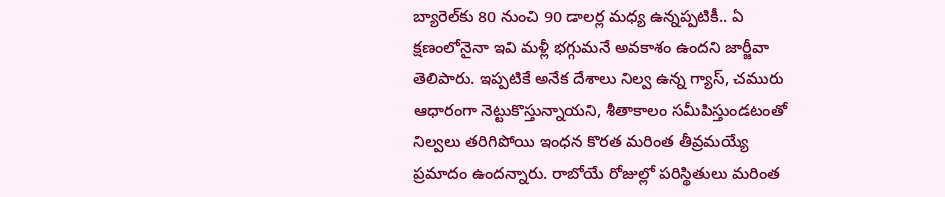బ్యారెల్‌కు 80 నుంచి 90 డాలర్ల మధ్య ఉన్నప్పటికీ.. ఏ క్షణంలోనైనా ఇవి మళ్లీ భగ్గుమనే అవకాశం ఉందని జార్జీవా తెలిపారు. ఇప్పటికే అనేక దేశాలు నిల్వ ఉన్న గ్యాస్, చమురు ఆధారంగా నెట్టుకొస్తున్నాయని, శీతాకాలం సమీపిస్తుండటంతో నిల్వలు తరిగిపోయి ఇంధన కొరత మరింత తీవ్రమయ్యే ప్రమాదం ఉందన్నారు. రాబోయే రోజుల్లో పరిస్థితులు మరింత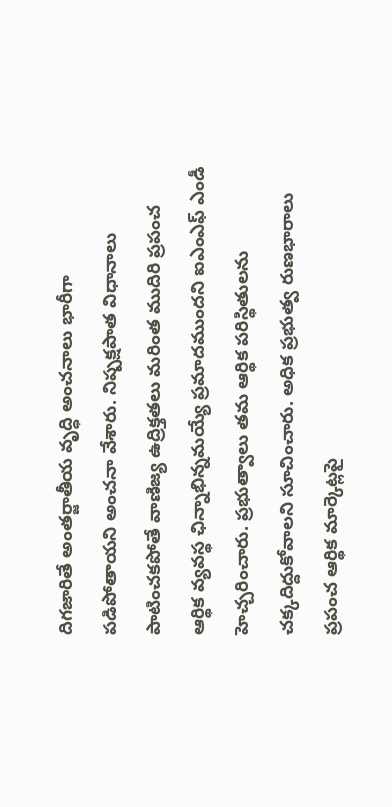దిగజారితే అంతర్జాతీయ వృద్ధి అంచనాలు భారీగా పడిపోతాయని అంచనా వేశారు. నిష్పక్షపాత విధానాలు పాటించకపోతే వాణిజ్య ఉద్రిక్తతలు మరింత ముదిరి ప్రపంచ ఆర్థిక వ్యవస్థ ఛిన్నాభిన్నమయ్యే ప్రమాదముందని ఐఎంఎఫ్ ఎండీ హెచ్చరించారు. ప్రభుత్వాలు తమ ఆర్థిక పరిస్థితులను చక్కదిద్దుకోవాలని సూచించారు. అధిక ప్రభుత్వ రుణభారాలు ప్రపంచ ఆర్థిక మార్కెట్లపై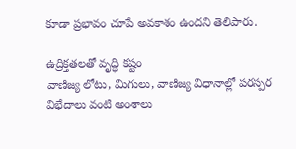కూడా ప్రభావం చూపే అవకాశం ఉందని తెలిపారు.

ఉద్రిక్తతలతో వృద్ధి కష్టం
వాణిజ్య లోటు, మిగులు, వాణిజ్య విధానాల్లో పరస్పర విభేదాలు వంటి అంశాలు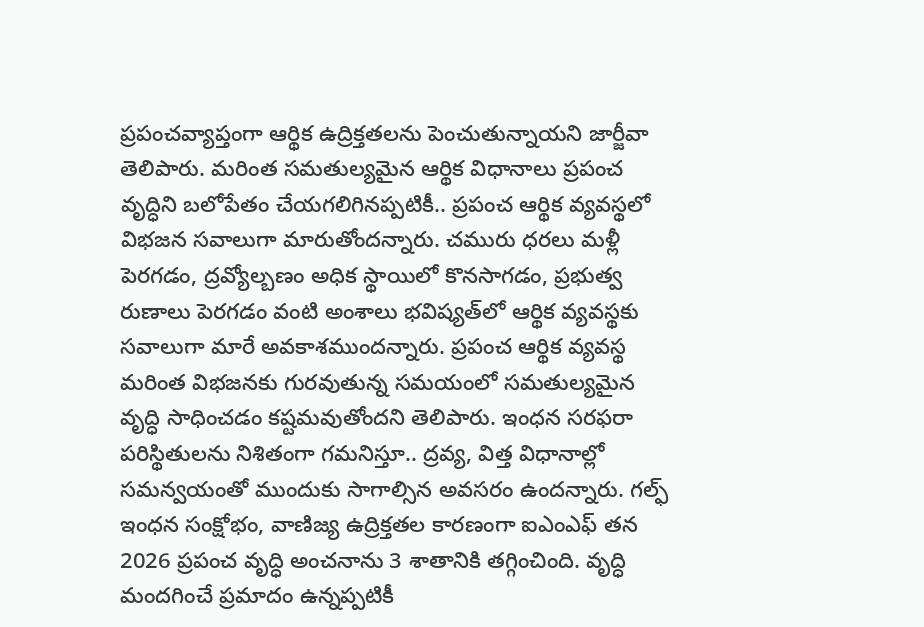ప్రపంచవ్యాప్తంగా ఆర్థిక ఉద్రిక్తతలను పెంచుతున్నాయని జార్జీవా తెలిపారు. మరింత సమతుల్యమైన ఆర్థిక విధానాలు ప్రపంచ వృద్ధిని బలోపేతం చేయగలిగినప్పటికీ.. ప్రపంచ ఆర్థిక వ్యవస్థలో విభజన సవాలుగా మారుతోందన్నారు. చమురు ధరలు మళ్లీ పెరగడం, ద్రవ్యోల్బణం అధిక స్థాయిలో కొనసాగడం, ప్రభుత్వ రుణాలు పెరగడం వంటి అంశాలు భవిష్యత్‌లో ఆర్థిక వ్యవస్థకు సవాలుగా మారే అవకాశముందన్నారు. ప్రపంచ ఆర్థిక వ్యవస్థ మరింత విభజనకు గురవుతున్న సమయంలో సమతుల్యమైన వృద్ధి సాధించడం కష్టమవుతోందని తెలిపారు. ఇంధన సరఫరా పరిస్థితులను నిశితంగా గమనిస్తూ.. ద్రవ్య, విత్త విధానాల్లో సమన్వయంతో ముందుకు సాగాల్సిన అవసరం ఉందన్నారు. గల్ఫ్ ఇంధన సంక్షోభం, వాణిజ్య ఉద్రిక్తతల కారణంగా ఐఎంఎఫ్ తన 2026 ప్రపంచ వృద్ధి అంచనాను 3 శాతానికి తగ్గించింది. వృద్ధి మందగించే ప్రమాదం ఉన్నప్పటికీ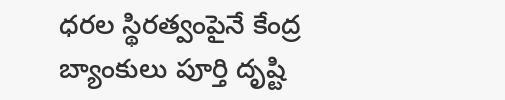ధరల స్థిరత్వంపైనే కేంద్ర బ్యాంకులు పూర్తి దృష్టి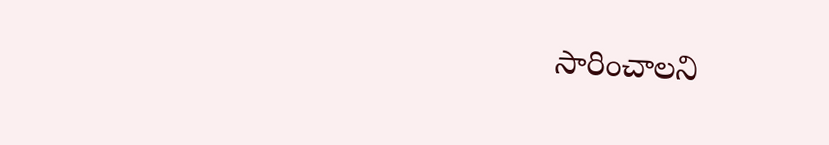సారించాలని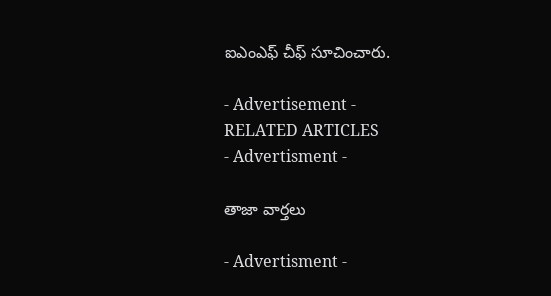ఐఎంఎఫ్‌ ‌చీఫ్‌ సూచించారు.

- Advertisement -
RELATED ARTICLES
- Advertisment -

తాజా వార్తలు

- Advertisment -